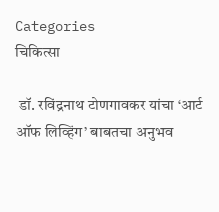Categories
चिकित्सा

 डॉ. रविंद्रनाथ टोणगावकर यांचा ‘आर्ट ऑफ लिव्हिंग’ बाबतचा अनुभव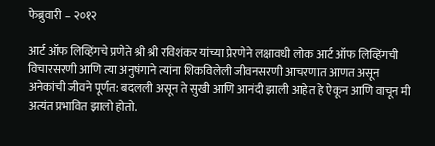फेब्रुवारी – २०१२

आर्ट ऑफ लिव्हिंगचे प्रणेते श्री श्री रविशंकर यांच्या प्रेरणेने लक्षावधी लोक आर्ट ऑफ लिव्हिंगची विचारसरणी आणि त्या अनुषंगाने त्यांना शिकविलेली जीवनसरणी आचरणात आणत असून अनेकांची जीवने पूर्णत: बदलली असून ते सुखी आणि आनंदी झाली आहेत हे ऐकून आणि वाचून मी अत्यंत प्रभावित झालो होतो.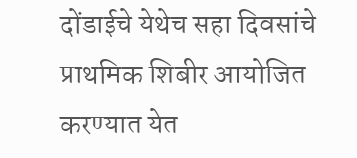दोंडाईचे येथेच सहा दिवसांचे प्राथमिक शिबीर आयोजित करण्यात येत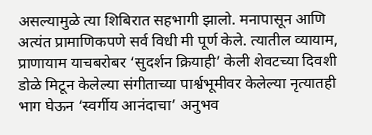असल्यामुळे त्या शिबिरात सहभागी झालो. मनापासून आणि अत्यंत प्रामाणिकपणे सर्व विधी मी पूर्ण केले. त्यातील व्यायाम, प्राणायाम याचबरोबर ‘सुदर्शन क्रियाही’ केली शेवटच्या दिवशी डोळे मिटून केलेल्या संगीताच्या पार्श्वभूमीवर केलेल्या नृत्यातही भाग घेऊन ‘स्वर्गीय आनंदाचा’ अनुभव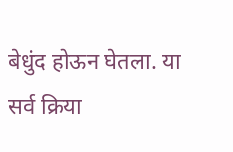बेधुंद होऊन घेतला. या सर्व क्रिया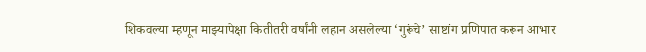शिकवल्या म्हणून माझ्यापेक्षा कितीतरी वर्षांनी लहान असलेल्या ‘गुरूंचे’ साष्टांग प्रणिपात करून आभार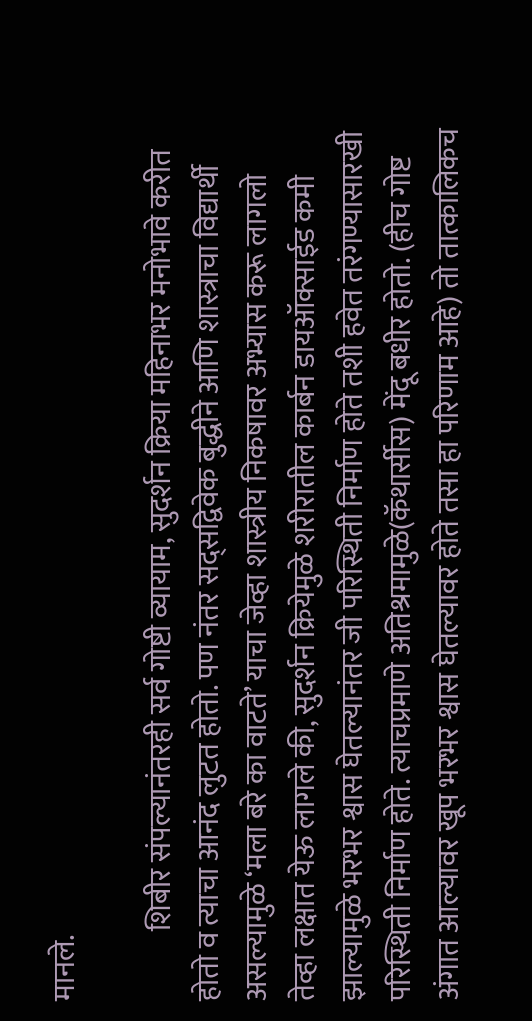मानले.

            शिबीर संपल्यानंतरही सर्व गोष्टी व्यायाम, सुदर्शन क्रिया महिनाभर मनोभावे करीत होतो व त्याचा आनंद लुटत होतो. पण नंतर सद्सद्विवेक बुद्धीने आणि शास्त्राचा विद्यार्थी असल्यामुळे ‘मला बरे का वाटते’ याचा जेव्हा शास्त्रीय निकषावर अभ्यास करू लागलो तेव्हा लक्षात येऊ लागले की, सुदर्शन क्रियेमुळे शरीरातील कार्बन डायऑक्साईड कमी झाल्यामुळे भरभर श्वास घेतल्यानंतर जी परिस्थिती निर्माण होते तशी हवेत तरंगण्यासारखी परिस्थिती निर्माण होते. त्याचप्रमाणे अतिश्रमामुळे(कॅथार्सीस) मेंदू बधीर होतो. (हीच गोष्ट अंगात आल्यावर खूप भरभर श्वास घेतल्यावर होते तसा हा परिणाम आहे) तो तात्कालिकच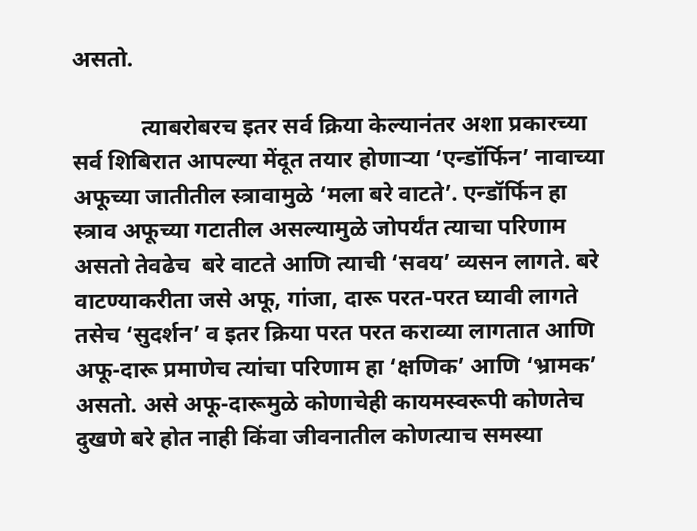असतो.

            त्याबरोबरच इतर सर्व क्रिया केल्यानंतर अशा प्रकारच्या सर्व शिबिरात आपल्या मेंदूत तयार होणार्‍या ‘एन्डॉर्फिन’ नावाच्या अफूच्या जातीतील स्त्रावामुळे ‘मला बरे वाटते’. एन्डॉर्फिन हा स्त्राव अफूच्या गटातील असल्यामुळे जोपर्यंत त्याचा परिणाम असतो तेवढेच  बरे वाटते आणि त्याची ‘सवय’ व्यसन लागते. बरे वाटण्याकरीता जसे अफू, गांजा, दारू परत-परत घ्यावी लागते तसेच ‘सुदर्शन’ व इतर क्रिया परत परत कराव्या लागतात आणि अफू-दारू प्रमाणेच त्यांचा परिणाम हा ‘क्षणिक’ आणि ‘भ्रामक’ असतो. असे अफू-दारूमुळे कोणाचेही कायमस्वरूपी कोणतेच दुखणे बरे होत नाही किंवा जीवनातील कोणत्याच समस्या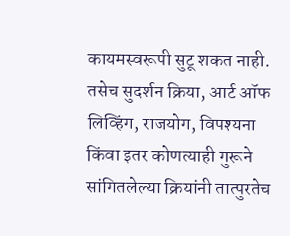कायमस्वरूपी सुटू शकत नाही. तसेच सुदर्शन क्रिया, आर्ट ऑफ लिव्हिंग, राजयोग, विपश्यना किंवा इतर कोणत्याही गुरूने सांगितलेल्या क्रियांनी तात्पुरतेच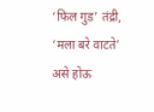‘फिल गुड’ तंद्री, ‘मला बरे वाटते’ असे होऊ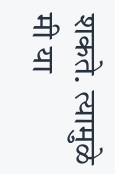शकते. त्यामुळे मी या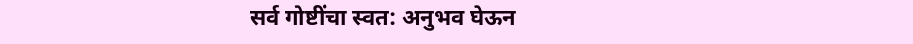सर्व गोष्टींचा स्वत: अनुभव घेऊन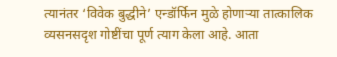त्यानंतर ‘विवेक बुद्धीने’ एन्डॉर्फिन मुळे होणार्‍या तात्कालिक व्यसनसदृश गोष्टींचा पूर्ण त्याग केला आहे. आता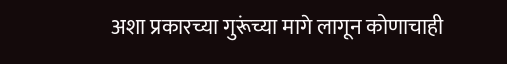अशा प्रकारच्या गुरूंच्या मागे लागून कोणाचाही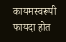कायमस्वरूपी फायदा होत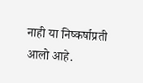नाही या निष्कर्षाप्रती आलो आहे.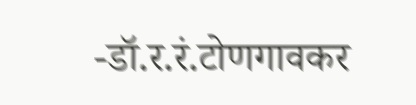-डॉ.र.रं.टोणगावकर